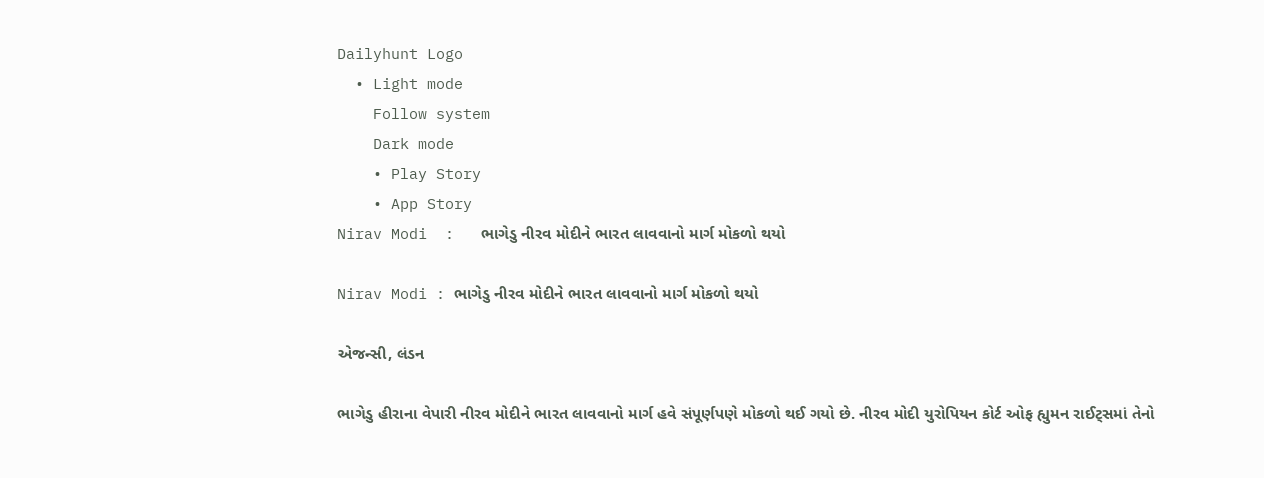Dailyhunt Logo
  • Light mode
    Follow system
    Dark mode
    • Play Story
    • App Story
Nirav Modi  :   ભાગેડુ નીરવ મોદીને ભારત લાવવાનો માર્ગ મોકળો થયો

Nirav Modi : ભાગેડુ નીરવ મોદીને ભારત લાવવાનો માર્ગ મોકળો થયો

એજન્સી, લંડન

ભાગેડુ હીરાના વેપારી નીરવ મોદીને ભારત લાવવાનો માર્ગ હવે સંપૂર્ણપણે મોકળો થઈ ગયો છે. નીરવ મોદી યુરોપિયન કોર્ટ ઓફ હ્યુમન રાઈટ્સમાં તેનો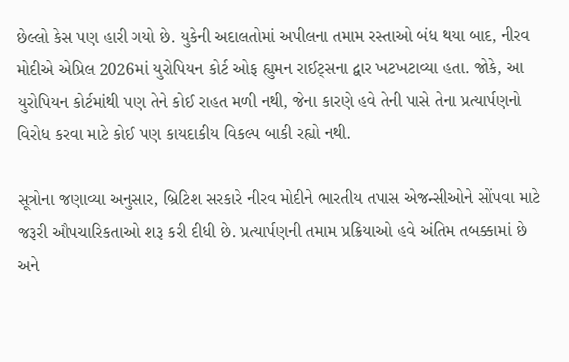છેલ્લો કેસ પણ હારી ગયો છે. યુકેની અદાલતોમાં અપીલના તમામ રસ્તાઓ બંધ થયા બાદ, નીરવ મોદીએ એપ્રિલ 2026માં યુરોપિયન કોર્ટ ઓફ હ્યુમન રાઈટ્સના દ્વાર ખટખટાવ્યા હતા. જોકે, આ યુરોપિયન કોર્ટમાંથી પણ તેને કોઈ રાહત મળી નથી, જેના કારણે હવે તેની પાસે તેના પ્રત્યાર્પણનો વિરોધ કરવા માટે કોઈ પણ કાયદાકીય વિકલ્પ બાકી રહ્યો નથી.

સૂત્રોના જણાવ્યા અનુસાર, બ્રિટિશ સરકારે નીરવ મોદીને ભારતીય તપાસ એજન્સીઓને સોંપવા માટે જરૂરી ઔપચારિકતાઓ શરૂ કરી દીધી છે. પ્રત્યાર્પણની તમામ પ્રક્રિયાઓ હવે અંતિમ તબક્કામાં છે અને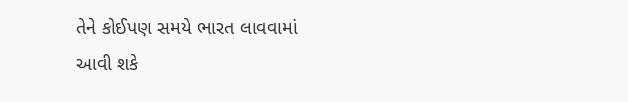તેને કોઈપણ સમયે ભારત લાવવામાં આવી શકે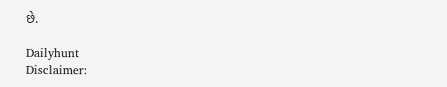છે.

Dailyhunt
Disclaimer: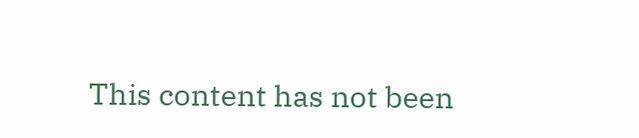This content has not been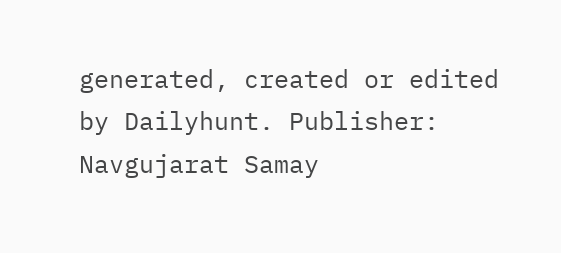generated, created or edited by Dailyhunt. Publisher: Navgujarat Samay